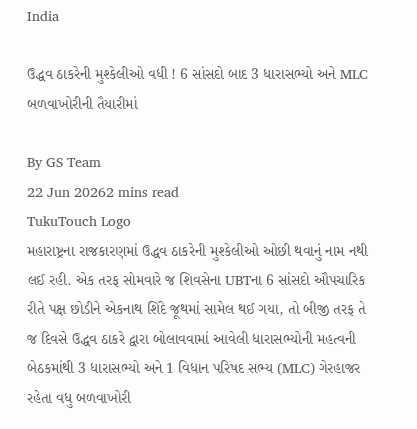India

ઉદ્ધવ ઠાકરેની મુશ્કેલીઓ વધી ! 6 સાંસદો બાદ 3 ધારાસભ્યો અને MLC બળવાખોરીની તૈયારીમાં

By GS Team
22 Jun 20262 mins read
TukuTouch Logo
મહારાષ્ટ્રના રાજકારણમાં ઉદ્ધવ ઠાકરેની મુશ્કેલીઓ ઓછી થવાનું નામ નથી લઈ રહી. એક તરફ સોમવારે જ શિવસેના UBTના 6 સાંસદો ઔપચારિક રીતે પક્ષ છોડીને એકનાથ શિંદે જૂથમાં સામેલ થઈ ગયા, તો બીજી તરફ તે જ દિવસે ઉદ્ધવ ઠાકરે દ્વારા બોલાવવામાં આવેલી ધારાસભ્યોની મહત્વની બેઠકમાંથી 3 ધારાસભ્યો અને 1 વિધાન પરિષદ સભ્ય (MLC) ગેરહાજર રહેતા વધુ બળવાખોરી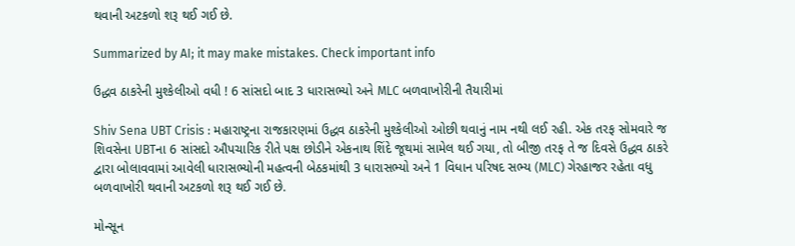થવાની અટકળો શરૂ થઈ ગઈ છે.

Summarized by AI; it may make mistakes. Check important info

ઉદ્ધવ ઠાકરેની મુશ્કેલીઓ વધી ! 6 સાંસદો બાદ 3 ધારાસભ્યો અને MLC બળવાખોરીની તૈયારીમાં

Shiv Sena UBT Crisis : મહારાષ્ટ્રના રાજકારણમાં ઉદ્ધવ ઠાકરેની મુશ્કેલીઓ ઓછી થવાનું નામ નથી લઈ રહી. એક તરફ સોમવારે જ શિવસેના UBTના 6 સાંસદો ઔપચારિક રીતે પક્ષ છોડીને એકનાથ શિંદે જૂથમાં સામેલ થઈ ગયા, તો બીજી તરફ તે જ દિવસે ઉદ્ધવ ઠાકરે દ્વારા બોલાવવામાં આવેલી ધારાસભ્યોની મહત્વની બેઠકમાંથી 3 ધારાસભ્યો અને 1 વિધાન પરિષદ સભ્ય (MLC) ગેરહાજર રહેતા વધુ બળવાખોરી થવાની અટકળો શરૂ થઈ ગઈ છે.

મોન્સૂન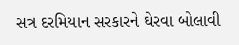સત્ર દરમિયાન સરકારને ઘેરવા બોલાવી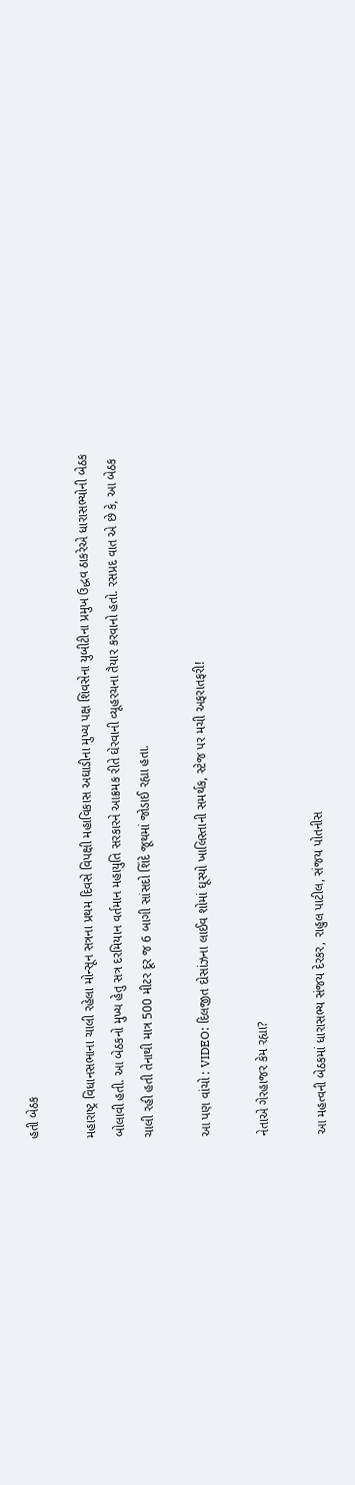હતી બેઠક

મહારાષ્ટ્ર વિધાનસભાના ચાલી રહેલા મોન્સૂન સત્રના પ્રથમ દિવસે વિપક્ષી મહાવિકાસ અઘાડીના મુખ્ય પક્ષ શિવસેના યુબીટીના પ્રમુખ ઉદ્ધવ ઠાકરેએ ધારાસભ્યોની બેઠક બોલાવી હતી. આ બેઠકનો મુખ્ય હેતુ સત્ર દરમિયાન વર્તમાન મહાયુતિ સરકારને આક્રમક રીતે ઘેરવાની વ્યૂહરચના તૈયાર કરવાનો હતો. રસપ્રદ વાત એ છે કે, આ બેઠક ચાલી રહી હતી તેનાથી માત્ર 500 મીટર દૂર જ 6 બાગી સાંસદો શિંદે જૂથમાં જોડાઈ રહ્યા હતા.

આ પણ વાંચો : VIDEO: દિલજીત દોસાંઝના લાઈવ શોમાં ઘૂસ્યો ખાલિસ્તાની સમર્થક, સ્ટેજ પર મચી અફરાતફરી!

નેતાએ ગેરહાજર કેમ રહ્યા?

આ મહત્વની બેઠકમાં ધારાસભ્ય સંજય દેરકર, રાહુલ પાટીલ, સંજય પોતનીસ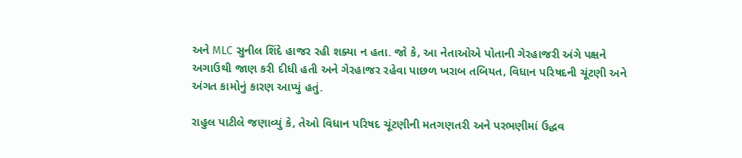અને MLC સુનીલ શિંદે હાજર રહી શક્યા ન હતા. જો કે, આ નેતાઓએ પોતાની ગેરહાજરી અંગે પક્ષને અગાઉથી જાણ કરી દીધી હતી અને ગેરહાજર રહેવા પાછળ ખરાબ તબિયત, વિધાન પરિષદની ચૂંટણી અને અંગત કામોનું કારણ આપ્યું હતું.

રાહુલ પાટીલે જણાવ્યું કે, તેઓ વિધાન પરિષદ ચૂંટણીની મતગણતરી અને પરભણીમાં ઉદ્ધવ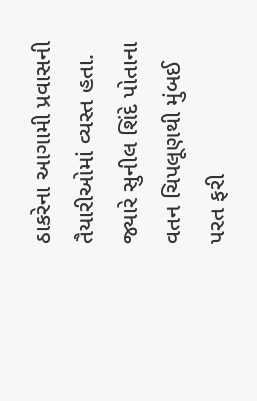ઠાકરેના આગામી પ્રવાસની તૈયારીઓમાં વ્યસ્ત હતા. જ્યારે સુનીલ શિંદે પોતાના વતન ચિપલૂણથી મુંબઈ પરત ફરી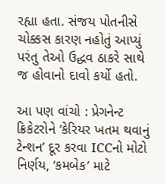રહ્યા હતા. સંજય પોતનીસે ચોક્કસ કારણ નહોતું આપ્યું પરંતુ તેઓ ઉદ્ધવ ઠાકરે સાથે જ હોવાનો દાવો કર્યો હતો.

આ પણ વાંચો : પ્રેગનેન્ટ ક્રિકેટરોને ‘કેરિયર ખતમ થવાનું ટેન્શન’ દૂર કરવા ICCનો મોટો નિર્ણય, ‘કમબેક’ માટે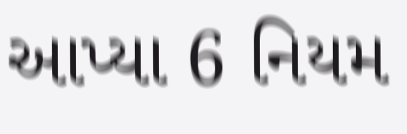આપ્યા 6 નિયમ